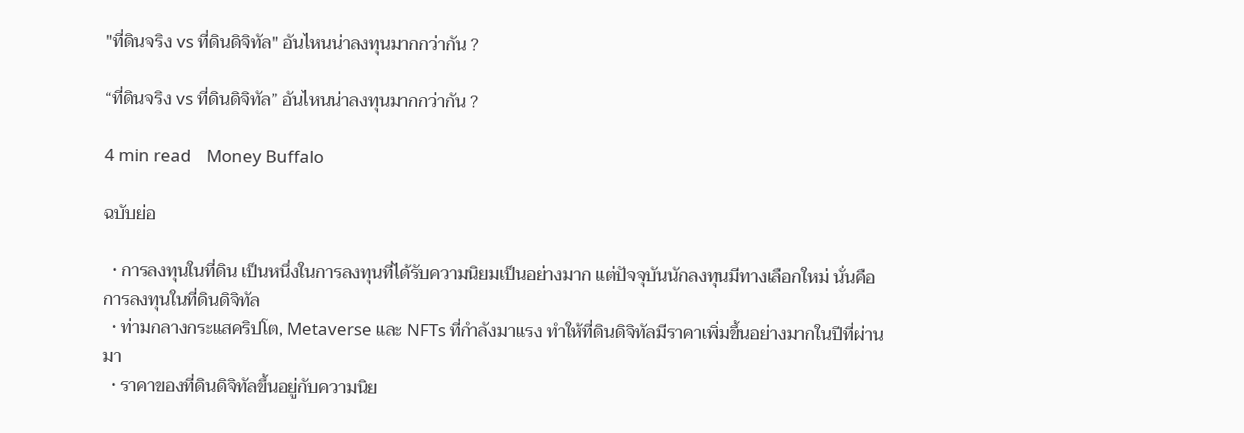"ที่ดินจริง vs ที่ดินดิจิทัล" อันไหนน่าลงทุนมากกว่ากัน ?

“ที่ดินจริง vs ที่ดินดิจิทัล” อันไหนน่าลงทุนมากกว่ากัน ?

4 min read    Money Buffalo

ฉบับย่อ

  • การลงทุนในที่ดิน เป็นหนึ่งในการลงทุนที่ได้รับความนิยมเป็นอย่างมาก แต่ปัจจุบันนักลงทุนมีทางเลือกใหม่ นั่นคือการลงทุนในที่ดินดิจิทัล
  • ท่ามกลางกระแสคริปโต, Metaverse และ NFTs ที่กำลังมาแรง ทำให้ที่ดินดิจิทัลมีราคาเพิ่มขึ้นอย่างมากในปีที่ผ่านมา
  • ราคาของที่ดินดิจิทัลขึ้นอยู่กับความนิย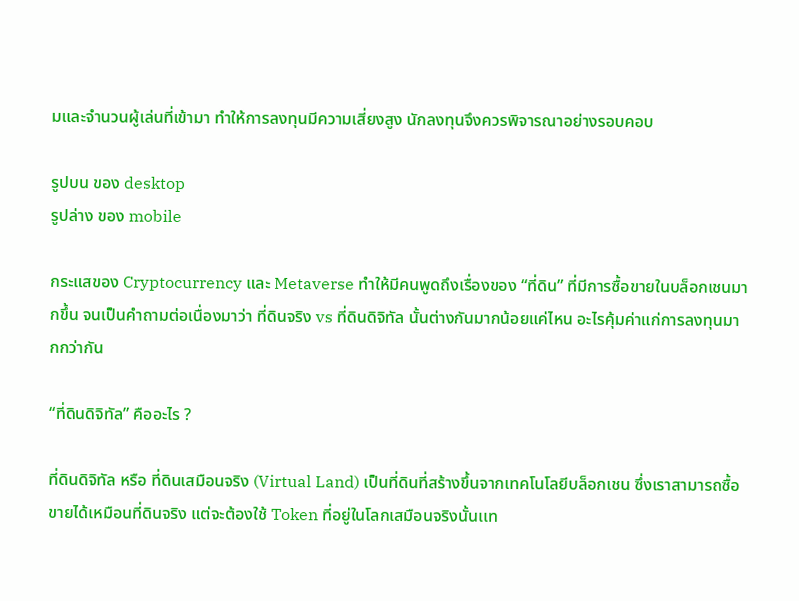มและจำนวนผู้เล่นที่เข้ามา ทำให้การลงทุนมีความเสี่ยงสูง นักลงทุนจึงควรพิจารณาอย่างรอบคอบ

รูปบน ของ desktop
รูปล่าง ของ mobile

กระแสของ Cryptocurrency และ Metaverse ทำให้มีคนพูดถึงเรื่องของ “ที่ดิน” ที่มีการซื้อขายในบล็อกเชนมากขึ้น จนเป็นคำถามต่อเนื่องมาว่า ที่ดินจริง vs ที่ดินดิจิทัล นั้นต่างกันมากน้อยแค่ไหน อะไรคุ้มค่าแก่การลงทุนมากกว่ากัน

“ที่ดินดิจิทัล” คืออะไร ?

ที่ดินดิจิทัล หรือ ที่ดินเสมือนจริง (Virtual Land) เป็นที่ดินที่สร้างขึ้นจากเทคโนโลยีบล็อกเชน ซึ่งเราสามารถซื้อขายได้เหมือนที่ดินจริง แต่จะต้องใช้ Token ที่อยู่ในโลกเสมือนจริงนั้นเเท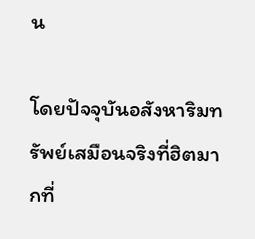น

โดยปัจจุบันอสังหาริมทรัพย์เสมือนจริงที่ฮิตมากที่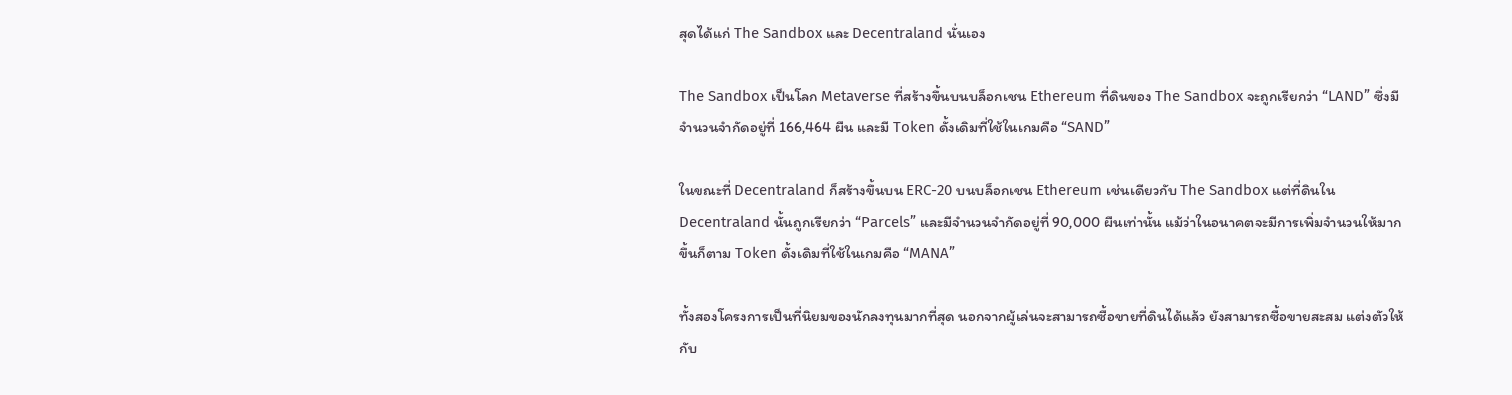สุดได้แก่ The Sandbox และ Decentraland นั่นเอง

The Sandbox เป็นโลก Metaverse ที่สร้างขึ้นบนบล็อกเชน Ethereum ที่ดินของ The Sandbox จะถูกเรียกว่า “LAND” ซึ่งมีจำนวนจำกัดอยู่ที่ 166,464 ผืน และมี Token ดั้งเดิมที่ใช้ในเกมคือ “SAND”

ในขณะที่ Decentraland ก็สร้างขึ้นบน ERC-20 บนบล็อกเชน Ethereum เช่นเดียวกับ The Sandbox แต่ที่ดินใน Decentraland นั้นถูกเรียกว่า “Parcels” และมีจำนวนจำกัดอยู่ที่ 90,000 ผืนเท่านั้น แม้ว่าในอนาคตจะมีการเพิ่มจำนวนให้มากขึ้นก็ตาม Token ดั้งเดิมที่ใช้ในเกมคือ “MANA”

ทั้งสองโครงการเป็นที่นิยมของนักลงทุนมากที่สุด นอกจากผู้เล่นจะสามารถซื้อขายที่ดินได้แล้ว ยังสามารถซื้อขายสะสม แต่งตัวให้กับ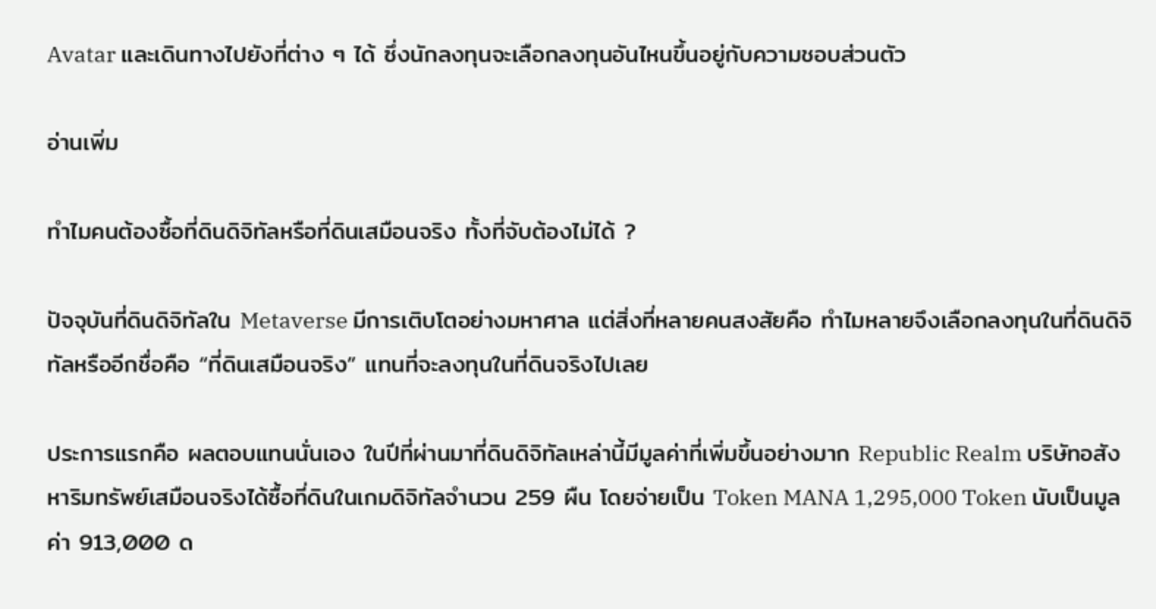Avatar และเดินทางไปยังที่ต่าง ๆ ได้ ซึ่งนักลงทุนจะเลือกลงทุนอันไหนขึ้นอยู่กับความชอบส่วนตัว

อ่านเพิ่ม

ทำไมคนต้องซื้อที่ดินดิจิทัลหรือที่ดินเสมือนจริง ทั้งที่จับต้องไม่ได้ ?

ปัจจุบันที่ดินดิจิทัลใน Metaverse มีการเติบโตอย่างมหาศาล แต่สิ่งที่หลายคนสงสัยคือ ทำไมหลายจึงเลือกลงทุนในที่ดินดิจิทัลหรืออีกชื่อคือ “ที่ดินเสมือนจริง” แทนที่จะลงทุนในที่ดินจริงไปเลย

ประการแรกคือ ผลตอบแทนนั่นเอง ในปีที่ผ่านมาที่ดินดิจิทัลเหล่านี้มีมูลค่าที่เพิ่มขึ้นอย่างมาก Republic Realm บริษัทอสังหาริมทรัพย์เสมือนจริงได้ซื้อที่ดินในเกมดิจิทัลจำนวน 259 ผืน โดยจ่ายเป็น Token MANA 1,295,000 Token นับเป็นมูลค่า 913,000 ด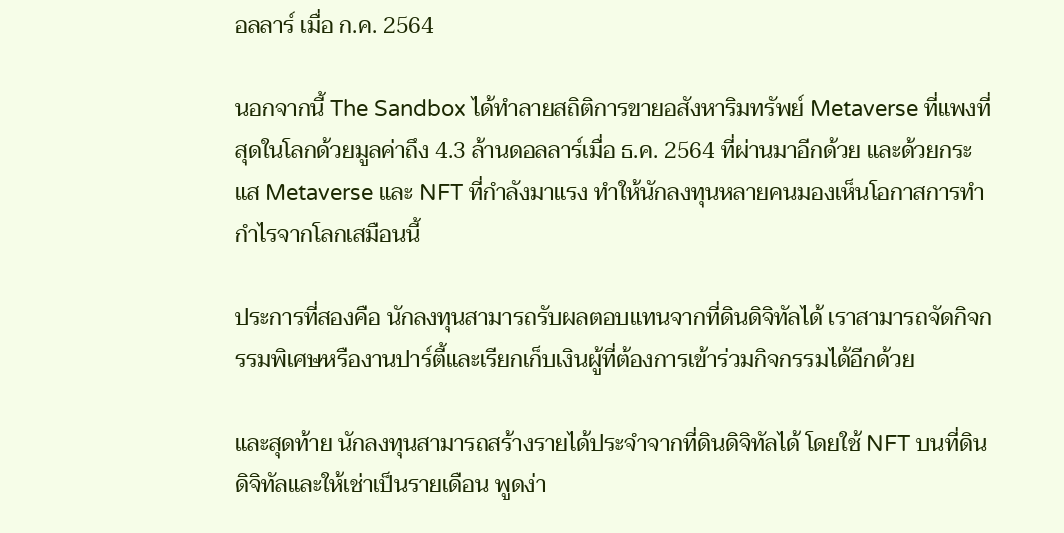อลลาร์ เมื่อ ก.ค. 2564

นอกจากนี้ The Sandbox ได้ทำลายสถิติการขายอสังหาริมทรัพย์ Metaverse ที่แพงที่สุดในโลกด้วยมูลค่าถึง 4.3 ล้านดอลลาร์เมื่อ ธ.ค. 2564 ที่ผ่านมาอีกด้วย และด้วยกระแส Metaverse และ NFT ที่กำลังมาแรง ทำให้นักลงทุนหลายคนมองเห็นโอกาสการทำกำไรจากโลกเสมือนนี้

ประการที่สองคือ นักลงทุนสามารถรับผลตอบแทนจากที่ดินดิจิทัลได้ เราสามารถจัดกิจกรรมพิเศษหรืองานปาร์ตี้และเรียกเก็บเงินผู้ที่ต้องการเข้าร่วมกิจกรรมได้อีกด้วย

และสุดท้าย นักลงทุนสามารถสร้างรายได้ประจำจากที่ดินดิจิทัลได้ โดยใช้ NFT บนที่ดินดิจิทัลและให้เช่าเป็นรายเดือน พูดง่า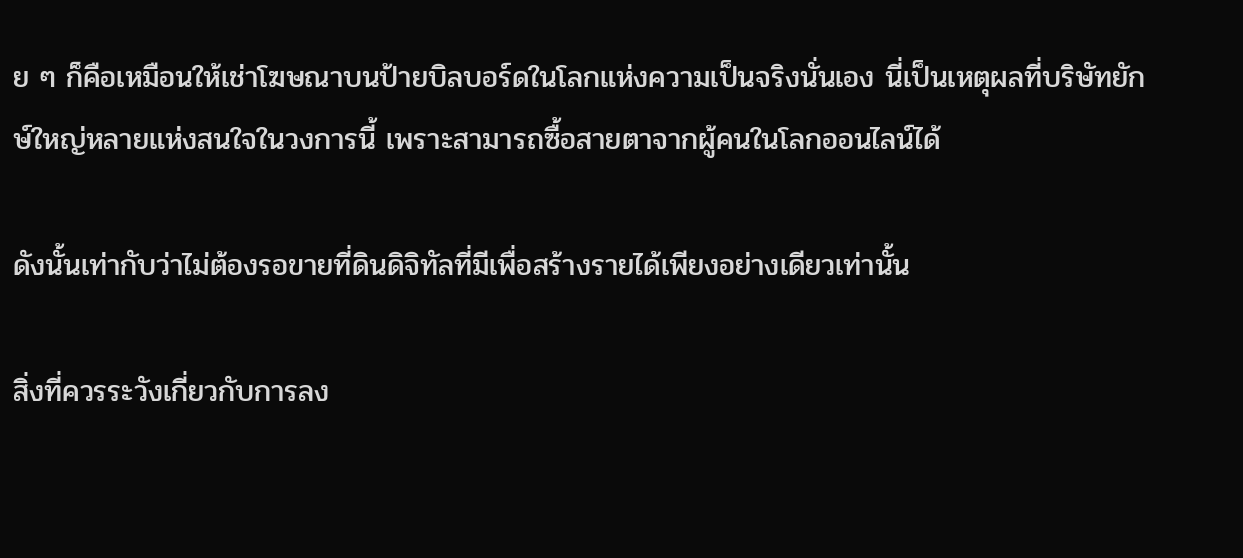ย ๆ ก็คือเหมือนให้เช่าโฆษณาบนป้ายบิลบอร์ดในโลกแห่งความเป็นจริงนั่นเอง นี่เป็นเหตุผลที่บริษัทยักษ์ใหญ่หลายแห่งสนใจในวงการนี้ เพราะสามารถซื้อสายตาจากผู้คนในโลกออนไลน์ได้

ดังนั้นเท่ากับว่าไม่ต้องรอขายที่ดินดิจิทัลที่มีเพื่อสร้างรายได้เพียงอย่างเดียวเท่านั้น

สิ่งที่ควรระวังเกี่ยวกับการลง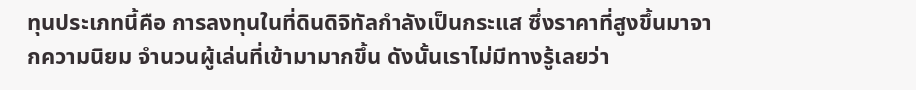ทุนประเภทนี้คือ การลงทุนในที่ดินดิจิทัลกำลังเป็นกระแส ซึ่งราคาที่สูงขึ้นมาจากความนิยม จำนวนผู้เล่นที่เข้ามามากขึ้น ดังนั้นเราไม่มีทางรู้เลยว่า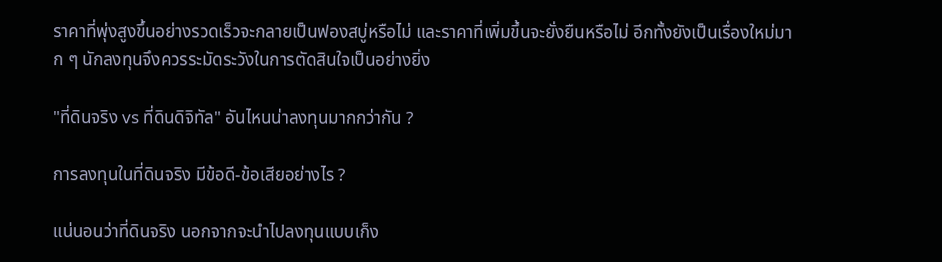ราคาที่พุ่งสูงขึ้นอย่างรวดเร็วจะกลายเป็นฟองสบู่หรือไม่ และราคาที่เพิ่มขึ้นจะยั่งยืนหรือไม่ อีกทั้งยังเป็นเรื่องใหม่มาก ๆ นักลงทุนจึงควรระมัดระวังในการตัดสินใจเป็นอย่างยิ่ง

"ที่ดินจริง vs ที่ดินดิจิทัล" อันไหนน่าลงทุนมากกว่ากัน ?

การลงทุนในที่ดินจริง มีข้อดี-ข้อเสียอย่างไร ?

แน่นอนว่าที่ดินจริง นอกจากจะนำไปลงทุนแบบเก็ง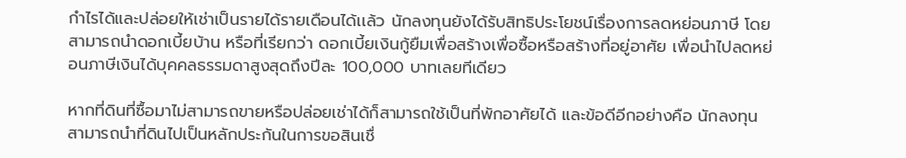กำไรได้และปล่อยให้เช่าเป็นรายได้รายเดือนได้เเล้ว นักลงทุนยังได้รับสิทธิประโยชน์เรื่องการลดหย่อนภาษี โดยสามารถนำดอกเบี้ยบ้าน หรือที่เรียกว่า ดอกเบี้ยเงินกู้ยืมเพื่อสร้างเพื่อซื้อหรือสร้างที่อยู่อาศัย เพื่อนำไปลดหย่อนภาษีเงินได้บุคคลธรรมดาสูงสุดถึงปีละ 100,000 บาทเลยทีเดียว

หากที่ดินที่ซื้อมาไม่สามารถขายหรือปล่อยเช่าได้ก็สามารถใช้เป็นที่พักอาศัยได้ และข้อดีอีกอย่างคือ นักลงทุนสามารถนำที่ดินไปเป็นหลักประกันในการขอสินเชื่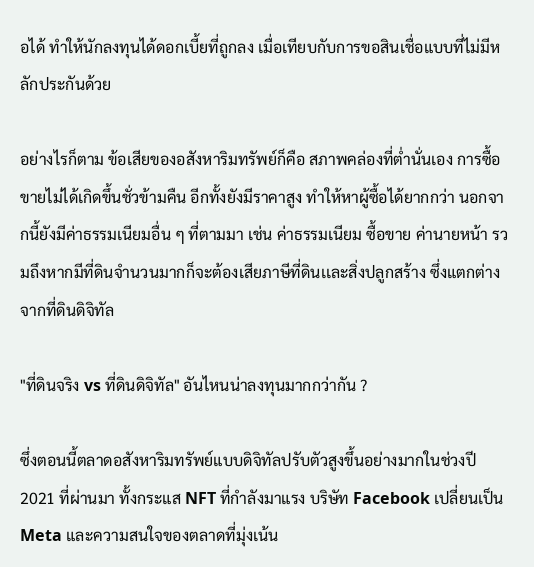อได้ ทำให้นักลงทุนได้ดอกเบี้ยที่ถูกลง เมื่อเทียบกับการขอสินเชื่อแบบที่ไม่มีหลักประกันด้วย

อย่างไรก็ตาม ข้อเสียของอสังหาริมทรัพย์ก็คือ สภาพคล่องที่ต่ำนั่นเอง การซื้อขายไม่ได้เกิดขึ้นชั่วข้ามคืน อีกทั้งยังมีราคาสูง ทำให้หาผู้ซื้อได้ยากกว่า นอกจากนี้ยังมีค่าธรรมเนียมอื่น ๆ ที่ตามมา เช่น ค่าธรรมเนียม ซื้อขาย ค่านายหน้า รวมถึงหากมีที่ดินจำนวนมากก็จะต้องเสียภาษีที่ดินเเละสิ่งปลูกสร้าง ซึ่งแตกต่างจากที่ดินดิจิทัล

"ที่ดินจริง vs ที่ดินดิจิทัล" อันไหนน่าลงทุนมากกว่ากัน ?

ซึ่งตอนนี้ตลาดอสังหาริมทรัพย์แบบดิจิทัลปรับตัวสูงขึ้นอย่างมากในช่วงปี 2021 ที่ผ่านมา ทั้งกระแส NFT ที่กำลังมาแรง บริษัท Facebook เปลี่ยนเป็น Meta และความสนใจของตลาดที่มุ่งเน้น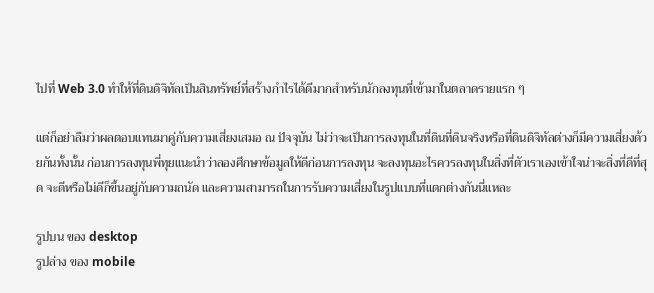ไปที่ Web 3.0 ทำให้ที่ดินดิจิทัลเป็นสินทรัพย์ที่สร้างกำไรได้ดีมากสำหรับนักลงทุนที่เข้ามาในตลาดรายแรก ๆ

แต่ก็อย่าลืมว่าผลตอบแทนมาคู่กับความเสี่ยงเสมอ ณ ปัจจุบัน ไม่ว่าจะเป็นการลงทุนในที่ดินที่ดินจริงหรือที่ดินดิจิทัลต่างก็มีความเสี่ยงด้วยกันทั้งนั้น ก่อนการลงทุนพี่ทุยแนะนำว่าลองศึกษาข้อมูลให้ดีก่อนการลงทุน จะลงทุนอะไรควรลงทุนในสิ่งที่ตัวเราเองเข้าใจน่าจะสิ่งที่ดีที่สุด จะดีหรือไม่ดีก็ขึ้นอยู่กับความถนัด และความสามารถในการรับความเสี่ยงในรูปแบบที่แตกต่างกันนี่แหละ

รูปบน ของ desktop
รูปล่าง ของ mobile